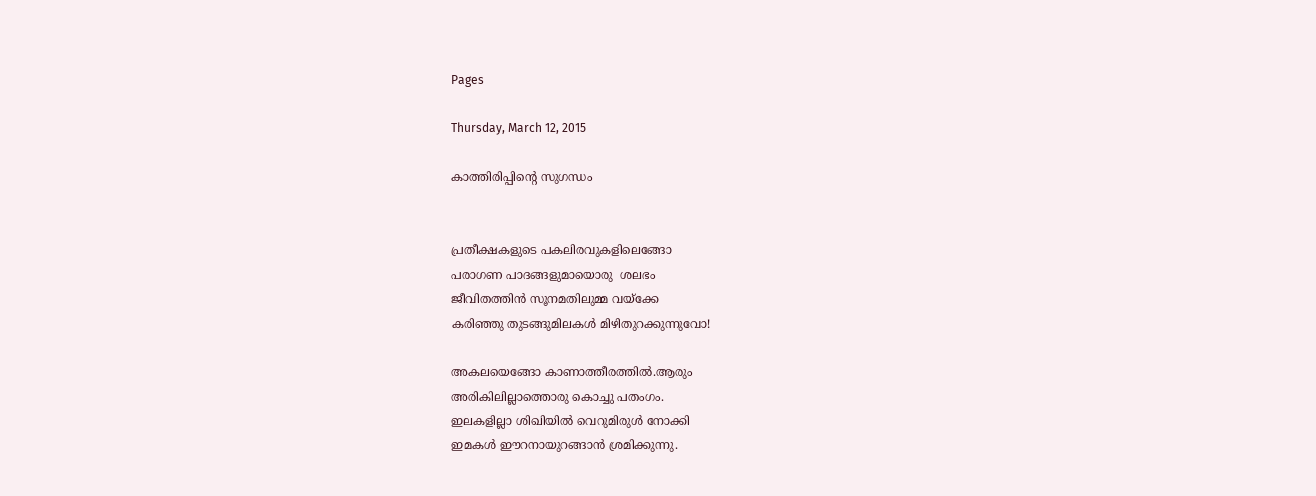Pages

Thursday, March 12, 2015

കാത്തിരിപ്പിന്റെ സുഗന്ധം


പ്രതീക്ഷകളുടെ പകലിരവുകളിലെങ്ങോ
പരാഗണ പാദങ്ങളുമായൊരു  ശലഭം
ജീവിതത്തിന്‍ സൂനമതിലുമ്മ വയ്ക്കേ
കരിഞ്ഞു തുടങ്ങുമിലകള്‍ മിഴിതുറക്കുന്നുവോ!

അകലയെങ്ങോ കാണാത്തീരത്തില്‍.ആരും
അരികിലില്ലാത്തൊരു കൊച്ചു പതംഗം.
ഇലകളില്ലാ ശിഖിയില്‍ വെറുമിരുള്‍ നോക്കി
ഇമകള്‍ ഈറനായുറങ്ങാന്‍ ശ്രമിക്കുന്നു.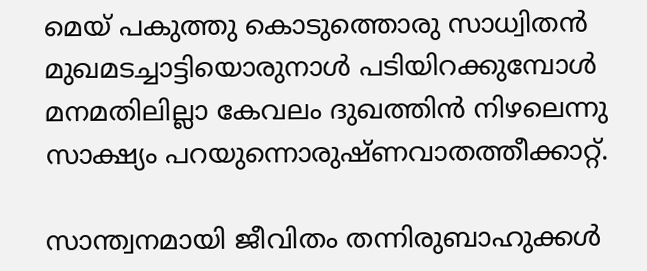മെയ് പകുത്തു കൊടുത്തൊരു സാധ്വിതന്‍
മുഖമടച്ചാട്ടിയൊരുനാള്‍ പടിയിറക്കുമ്പോള്‍
മനമതിലില്ലാ കേവലം ദുഖത്തിന്‍ നിഴലെന്നു
സാക്ഷ്യം പറയുന്നൊരുഷ്ണവാതത്തീക്കാറ്റ്.

സാന്ത്വനമായി ജീവിതം തന്നിരുബാഹുക്കള്‍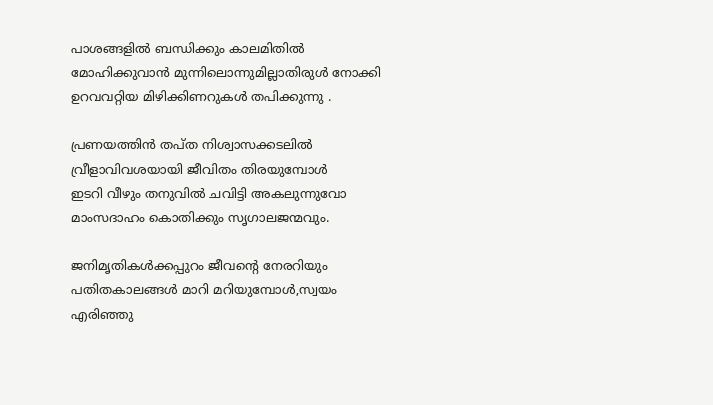പാശങ്ങളില്‍ ബന്ധിക്കും കാലമിതില്‍
മോഹിക്കുവാന്‍ മുന്നിലൊന്നുമില്ലാതിരുള്‍ നോക്കി
ഉറവവറ്റിയ മിഴിക്കിണറുകള്‍ തപിക്കുന്നു .

പ്രണയത്തിന്‍ തപ്ത നിശ്വാസക്കടലില്‍
വ്രീളാവിവശയായി ജീവിതം തിരയുമ്പോള്‍
ഇടറി വീഴും തനുവില്‍ ചവിട്ടി അകലുന്നുവോ
മാംസദാഹം കൊതിക്കും സൃഗാലജന്മവും.

ജനിമൃതികള്‍ക്കപ്പുറം ജീവന്റെ നേരറിയും
പതിതകാലങ്ങള്‍ മാറി മറിയുമ്പോള്‍,സ്വയം
എരിഞ്ഞു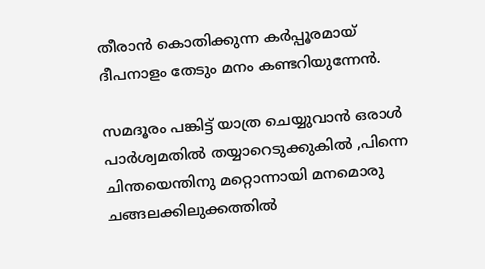തീരാന്‍ കൊതിക്കുന്ന കര്‍പ്പൂരമായ്
ദീപനാളം തേടും മനം കണ്ടറിയുന്നേന്‍.

സമദൂരം പങ്കിട്ട് യാത്ര ചെയ്യുവാന്‍ ഒരാള്‍
പാര്‍ശ്വമതില്‍ തയ്യാറെടുക്കുകില്‍ ,പിന്നെ
ചിന്തയെന്തിനു മറ്റൊന്നായി മനമൊരു
ചങ്ങലക്കിലുക്കത്തില്‍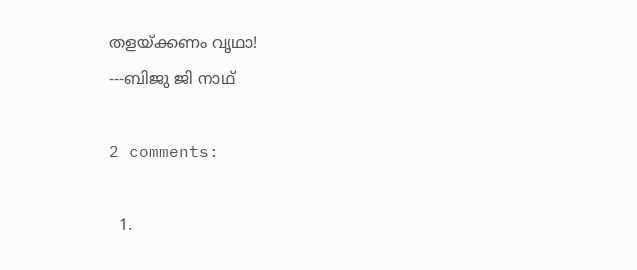തളയ്ക്കണം വൃഥാ!
---ബിജു ജി നാഥ്

2 comments:

  1.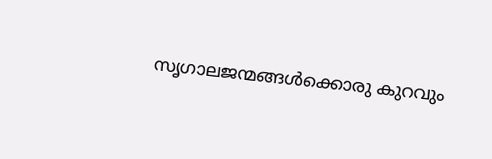സൃഗാലജന്മങ്ങള്‍ക്കൊരു കുറവും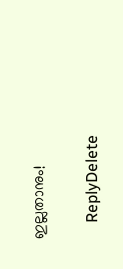ഇല്ലതാനും!

    ReplyDelete